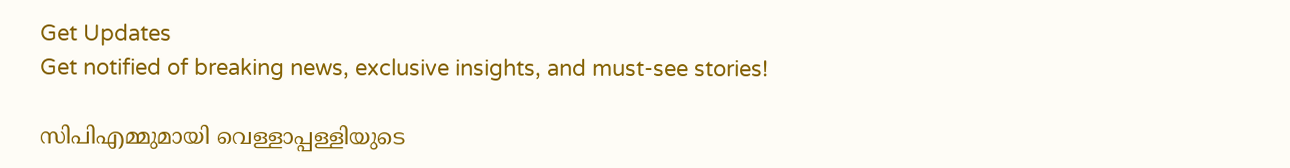Get Updates
Get notified of breaking news, exclusive insights, and must-see stories!

സിപിഎമ്മുമായി വെള്ളാപ്പള്ളിയുടെ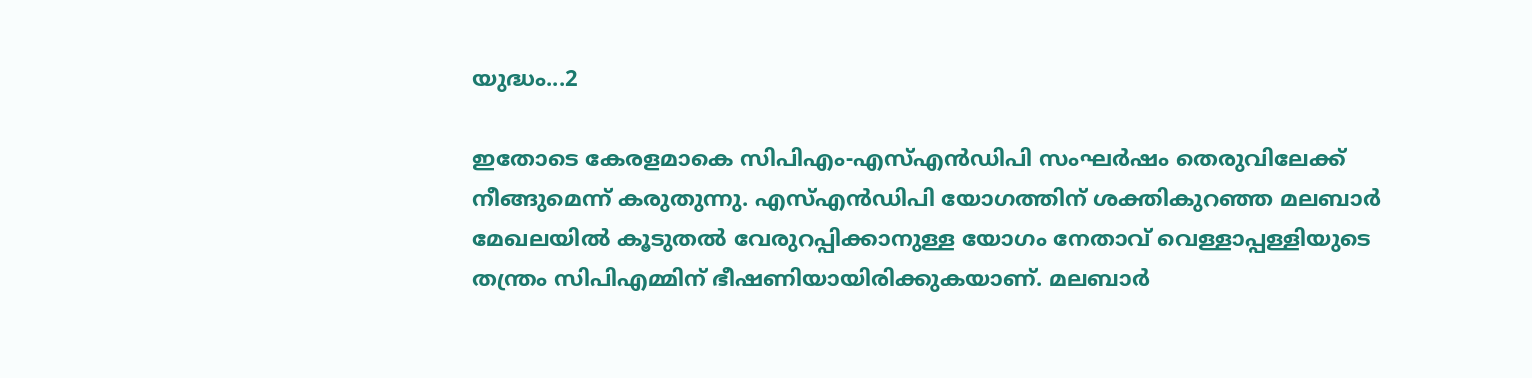യുദ്ധം...2

ഇതോടെ കേരളമാകെ സിപിഎം-എസ്എന്‍ഡിപി സംഘര്‍ഷം തെരുവിലേക്ക് നീങ്ങുമെന്ന് കരുതുന്നു. എസ്എന്‍ഡിപി യോഗത്തിന് ശക്തികുറഞ്ഞ മലബാര്‍ മേഖലയില്‍ കൂടുതല്‍ വേരുറപ്പിക്കാനുള്ള യോഗം നേതാവ് വെള്ളാപ്പള്ളിയുടെ തന്ത്രം സിപിഎമ്മിന് ഭീഷണിയായിരിക്കുകയാണ്. മലബാര്‍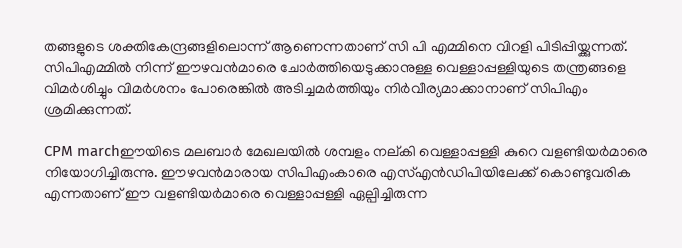തങ്ങളുടെ ശക്തികേന്ദ്രങ്ങളിലൊന്ന് ആണെന്നതാണ് സി പി എമ്മിനെ വിറളി പിടിപ്പിയ്ക്കുന്നത്. സിപിഎമ്മില്‍ നിന്ന് ഈഴവന്‍മാരെ ചോര്‍ത്തിയെടുക്കാനുള്ള വെള്ളാപ്പള്ളിയുടെ തന്ത്രങ്ങളെ വിമര്‍ശിച്ചും വിമര്‍ശനം പോരെങ്കില്‍ അടിച്ചമര്‍ത്തിയും നിര്‍വീര്യമാക്കാനാണ് സിപിഎം ശ്രമിക്കുന്നത്.

CPM marchഈയിടെ മലബാര്‍ മേഖലയില്‍ ശമ്പളം നല്കി വെള്ളാപ്പള്ളി കുറെ വളണ്ടിയര്‍മാരെ നിയോഗിച്ചിരുന്നു. ഈഴവന്‍മാരായ സിപിഎംകാരെ എസ്എന്‍ഡിപിയിലേക്ക് കൊണ്ടുവരിക എന്നതാണ് ഈ വളണ്ടിയര്‍മാരെ വെള്ളാപ്പള്ളി ഏല്പിച്ചിരുന്ന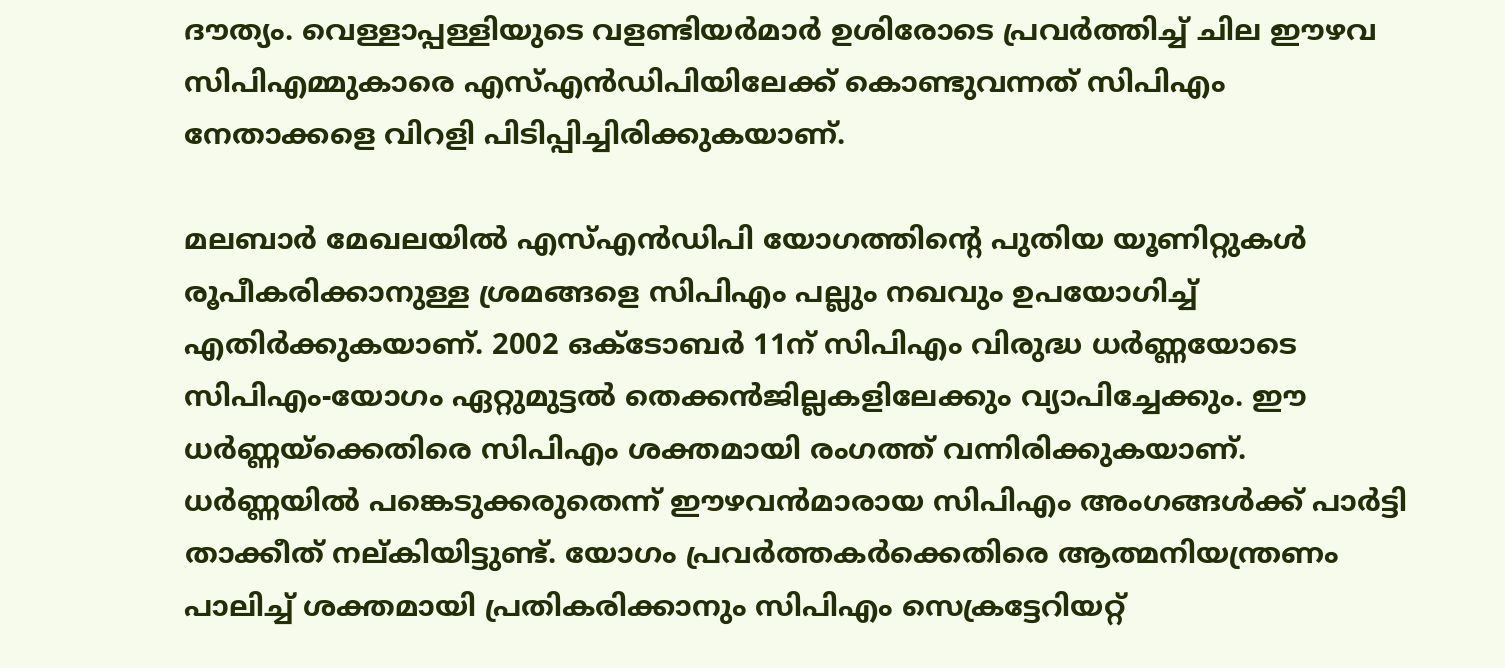ദൗത്യം. വെള്ളാപ്പള്ളിയുടെ വളണ്ടിയര്‍മാര്‍ ഉശിരോടെ പ്രവര്‍ത്തിച്ച് ചില ഈഴവ സിപിഎമ്മുകാരെ എസ്എന്‍ഡിപിയിലേക്ക് കൊണ്ടുവന്നത് സിപിഎം നേതാക്കളെ വിറളി പിടിപ്പിച്ചിരിക്കുകയാണ്.

മലബാര്‍ മേഖലയില്‍ എസ്എന്‍ഡിപി യോഗത്തിന്റെ പുതിയ യൂണിറ്റുകള്‍ രൂപീകരിക്കാനുള്ള ശ്രമങ്ങളെ സിപിഎം പല്ലും നഖവും ഉപയോഗിച്ച് എതിര്‍ക്കുകയാണ്. 2002 ഒക്ടോബര്‍ 11ന് സിപിഎം വിരുദ്ധ ധര്‍ണ്ണയോടെ സിപിഎം-യോഗം ഏറ്റുമുട്ടല്‍ തെക്കന്‍ജില്ലകളിലേക്കും വ്യാപിച്ചേക്കും. ഈ ധര്‍ണ്ണയ്ക്കെതിരെ സിപിഎം ശക്തമായി രംഗത്ത് വന്നിരിക്കുകയാണ്. ധര്‍ണ്ണയില്‍ പങ്കെടുക്കരുതെന്ന് ഈഴവന്‍മാരായ സിപിഎം അംഗങ്ങള്‍ക്ക് പാര്‍ട്ടി താക്കീത് നല്കിയിട്ടുണ്ട്. യോഗം പ്രവര്‍ത്തകര്‍ക്കെതിരെ ആത്മനിയന്ത്രണം പാലിച്ച് ശക്തമായി പ്രതികരിക്കാനും സിപിഎം സെക്രട്ടേറിയറ്റ്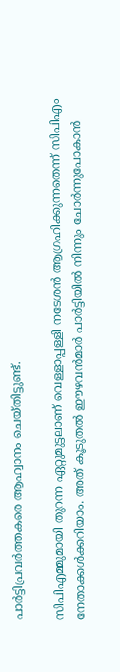പാര്‍ട്ടിപ്രവര്‍ത്തകരെ ആഹ്വാനം ചെയ്തിട്ടുണ്ട്.

സിപിഎമ്മുമായി തുറന്ന ഏറ്റുമുട്ടലാണ് വെള്ളാപ്പള്ളി നടേശന്‍ ആഗ്രഹിക്കുന്നതെന്ന് സിപിഎം നേതാക്കള്‍ക്കറിയാം. അത് കൂടുതല്‍ ഈഴവന്‍മാര്‍ പാര്‍ട്ടിയില്‍ നിന്നും ചോര്‍ന്നുപോകാന്‍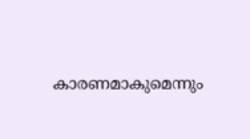കാരണമാകുമെന്നും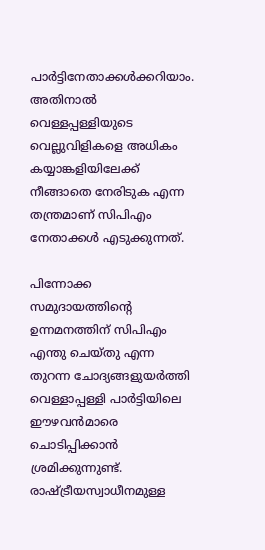പാര്‍ട്ടിനേതാക്കള്‍ക്കറിയാം. അതിനാല്‍ വെള്ളപ്പള്ളിയുടെ വെല്ലുവിളികളെ അധികം കയ്യാങ്കളിയിലേക്ക് നീങ്ങാതെ നേരിടുക എന്ന തന്ത്രമാണ് സിപിഎം നേതാക്കള്‍ എടുക്കുന്നത്.

പിന്നോക്ക സമുദായത്തിന്റെ ഉന്നമനത്തിന് സിപിഎം എന്തു ചെയ്തു എന്ന തുറന്ന ചോദ്യങ്ങളുയര്‍ത്തി വെള്ളാപ്പള്ളി പാര്‍ട്ടിയിലെ ഈഴവന്‍മാരെ ചൊടിപ്പിക്കാന്‍ ശ്രമിക്കുന്നുണ്ട്. രാഷ്ട്രീയസ്വാധീനമുള്ള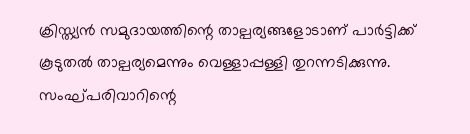ക്രിസ്ത്യന്‍ സമുദായത്തിന്റെ താല്പര്യങ്ങളോടാണ് പാര്‍ട്ടിക്ക് കൂടുതല്‍ താല്പര്യമെന്നും വെള്ളാപ്പള്ളി തുറന്നടിക്കുന്നു. സംഘ്പരിവാറിന്റെ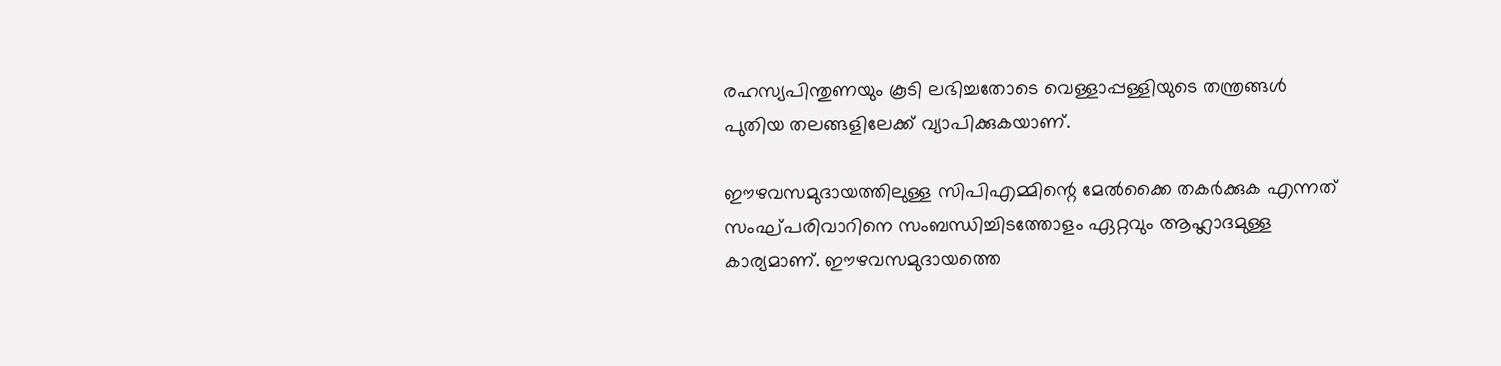രഹസ്യപിന്തുണയും കൂടി ലഭിച്ചതോടെ വെള്ളാപ്പള്ളിയുടെ തന്ത്രങ്ങള്‍ പുതിയ തലങ്ങളിലേക്ക് വ്യാപിക്കുകയാണ്.

ഈഴവസമുദായത്തിലുള്ള സിപിഎമ്മിന്റെ മേല്‍ക്കൈ തകര്‍ക്കുക എന്നത് സംഘ്പരിവാറിനെ സംബന്ധിച്ചിടത്തോളം ഏറ്റവും ആഹ്ലാദമുള്ള കാര്യമാണ്. ഈഴവസമുദായത്തെ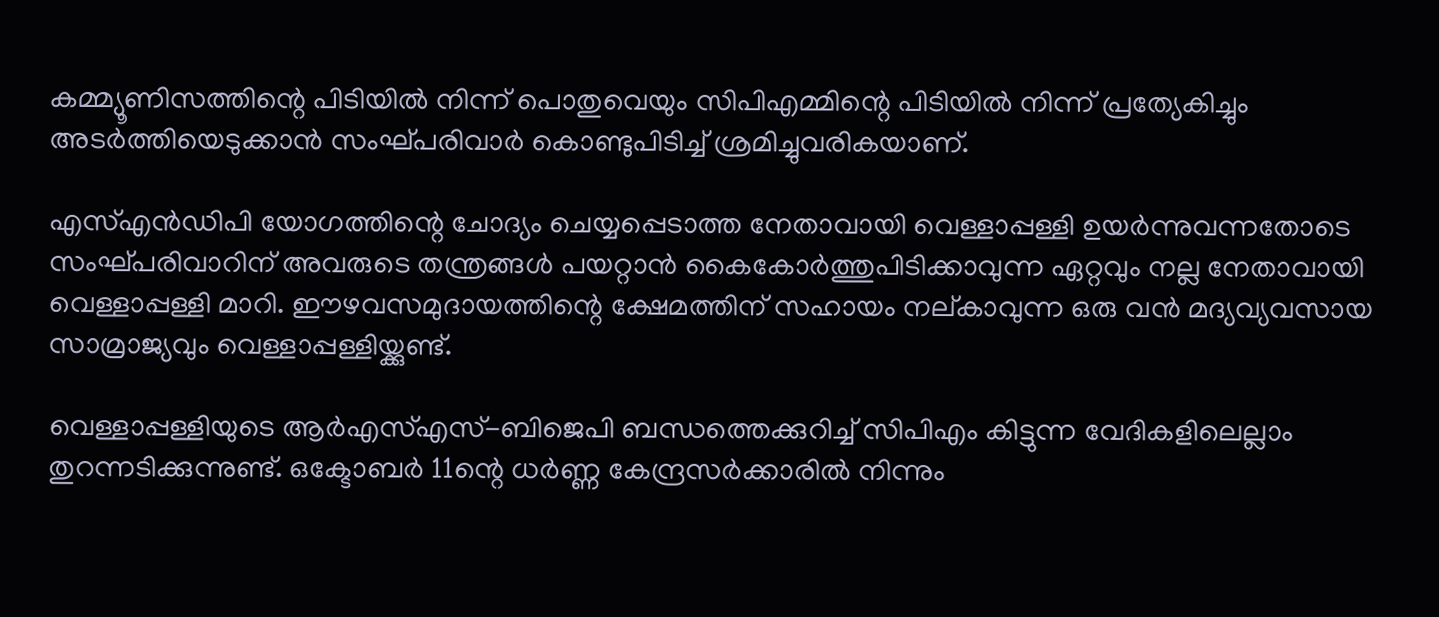കമ്മ്യൂണിസത്തിന്റെ പിടിയില്‍ നിന്ന് പൊതുവെയും സിപിഎമ്മിന്റെ പിടിയില്‍ നിന്ന് പ്രത്യേകിച്ചും അടര്‍ത്തിയെടുക്കാന്‍ സംഘ്പരിവാര്‍ കൊണ്ടുപിടിച്ച് ശ്രമിച്ചുവരികയാണ്.

എസ്എന്‍ഡിപി യോഗത്തിന്റെ ചോദ്യം ചെയ്യപ്പെടാത്ത നേതാവായി വെള്ളാപ്പള്ളി ഉയര്‍ന്നുവന്നതോടെ സംഘ്പരിവാറിന് അവരുടെ തന്ത്രങ്ങള്‍ പയറ്റാന്‍ കൈകോര്‍ത്തുപിടിക്കാവുന്ന ഏറ്റവും നല്ല നേതാവായി വെള്ളാപ്പള്ളി മാറി. ഈഴവസമുദായത്തിന്റെ ക്ഷേമത്തിന് സഹായം നല്കാവുന്ന ഒരു വന്‍ മദ്യവ്യവസായ സാമ്രാജ്യവും വെള്ളാപ്പള്ളിയ്ക്കുണ്ട്.

വെള്ളാപ്പള്ളിയുടെ ആര്‍എസ്എസ്-ബിജെപി ബന്ധത്തെക്കുറിച്ച് സിപിഎം കിട്ടുന്ന വേദികളിലെല്ലാം തുറന്നടിക്കുന്നുണ്ട്. ഒക്ടോബര്‍ 11ന്റെ ധര്‍ണ്ണ കേന്ദ്രസര്‍ക്കാരില്‍ നിന്നും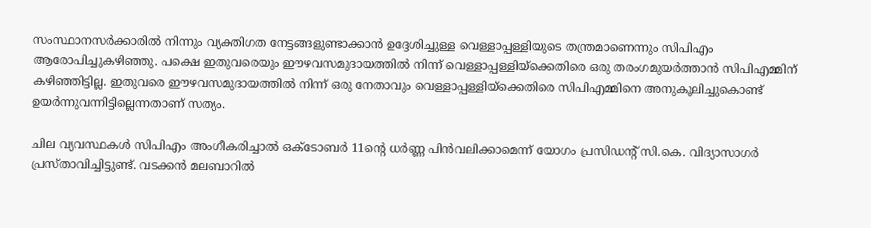സംസ്ഥാനസര്‍ക്കാരില്‍ നിന്നും വ്യക്തിഗത നേട്ടങ്ങളുണ്ടാക്കാന്‍ ഉദ്ദേശിച്ചുള്ള വെള്ളാപ്പള്ളിയുടെ തന്ത്രമാണെന്നും സിപിഎം ആരോപിച്ചുകഴിഞ്ഞു. പക്ഷെ ഇതുവരെയും ഈഴവസമുദായത്തില്‍ നിന്ന് വെള്ളാപ്പള്ളിയ്ക്കെതിരെ ഒരു തരംഗമുയര്‍ത്താന്‍ സിപിഎമ്മിന് കഴിഞ്ഞിട്ടില്ല. ഇതുവരെ ഈഴവസമുദായത്തില്‍ നിന്ന് ഒരു നേതാവും വെള്ളാപ്പള്ളിയ്ക്കെതിരെ സിപിഎമ്മിനെ അനുകൂലിച്ചുകൊണ്ട് ഉയര്‍ന്നുവന്നിട്ടില്ലെന്നതാണ് സത്യം.

ചില വ്യവസ്ഥകള്‍ സിപിഎം അംഗീകരിച്ചാല്‍ ഒക്ടോബര്‍ 11ന്റെ ധര്‍ണ്ണ പിന്‍വലിക്കാമെന്ന് യോഗം പ്രസിഡന്റ് സി.കെ. വിദ്യാസാഗര്‍ പ്രസ്താവിച്ചിട്ടുണ്ട്. വടക്കന്‍ മലബാറില്‍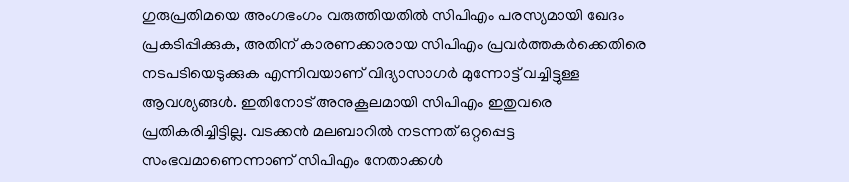ഗുരുപ്രതിമയെ അംഗഭംഗം വരുത്തിയതില്‍ സിപിഎം പരസ്യമായി ഖേദം പ്രകടിപ്പിക്കുക, അതിന് കാരണക്കാരായ സിപിഎം പ്രവര്‍ത്തകര്‍ക്കെതിരെ നടപടിയെടുക്കുക എന്നിവയാണ് വിദ്യാസാഗര്‍ മുന്നോട്ട് വച്ചിട്ടുള്ള ആവശ്യങ്ങള്‍. ഇതിനോട് അനുകൂലമായി സിപിഎം ഇതുവരെ പ്രതികരിച്ചിട്ടില്ല. വടക്കന്‍ മലബാറില്‍ നടന്നത് ഒറ്റപ്പെട്ട സംഭവമാണെന്നാണ് സിപിഎം നേതാക്കള്‍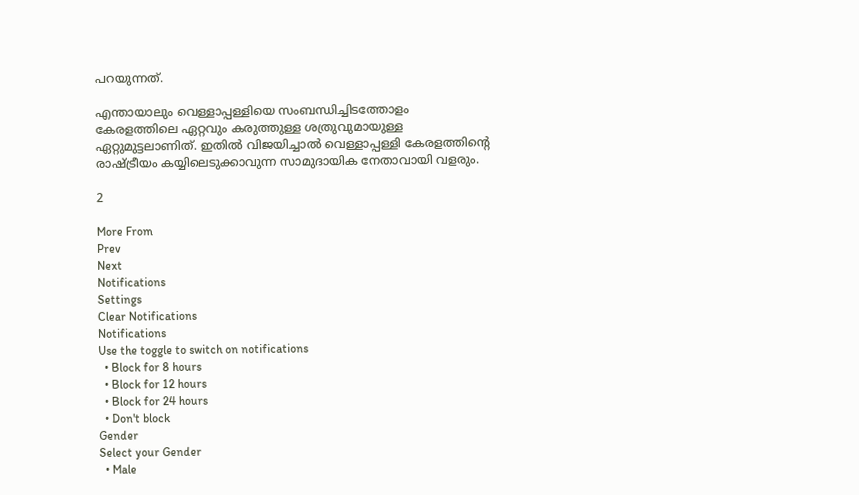പറയുന്നത്.

എന്തായാലും വെള്ളാപ്പള്ളിയെ സംബന്ധിച്ചിടത്തോളം കേരളത്തിലെ ഏറ്റവും കരുത്തുള്ള ശത്രുവുമായുള്ള ഏറ്റുമുട്ടലാണിത്. ഇതില്‍ വിജയിച്ചാല്‍ വെള്ളാപ്പള്ളി കേരളത്തിന്റെ രാഷ്ട്രീയം കയ്യിലെടുക്കാവുന്ന സാമുദായിക നേതാവായി വളരും.

2

More From
Prev
Next
Notifications
Settings
Clear Notifications
Notifications
Use the toggle to switch on notifications
  • Block for 8 hours
  • Block for 12 hours
  • Block for 24 hours
  • Don't block
Gender
Select your Gender
  • Male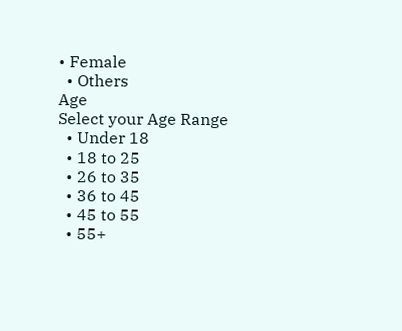• Female
  • Others
Age
Select your Age Range
  • Under 18
  • 18 to 25
  • 26 to 35
  • 36 to 45
  • 45 to 55
  • 55+